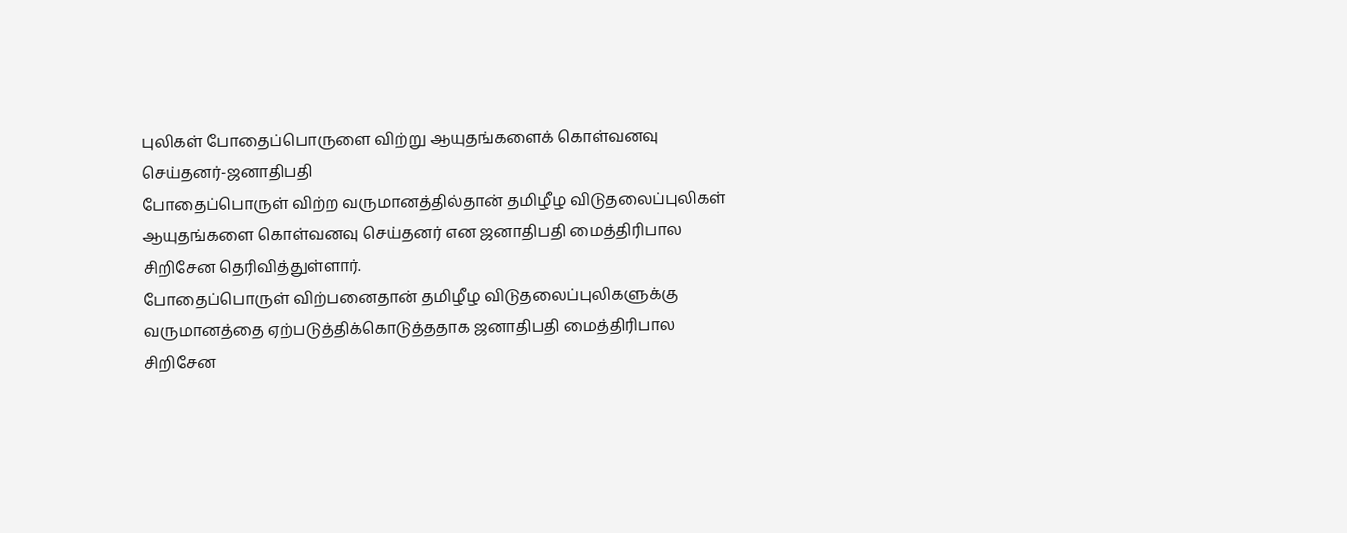புலிகள் போதைப்பொருளை விற்று ஆயுதங்களைக் கொள்வனவு செய்தனர்-ஜனாதிபதி
போதைப்பொருள் விற்ற வருமானத்தில்தான் தமிழீழ விடுதலைப்புலிகள் ஆயுதங்களை கொள்வனவு செய்தனர் என ஜனாதிபதி மைத்திரிபால சிறிசேன தெரிவித்துள்ளார்.
போதைப்பொருள் விற்பனைதான் தமிழீழ விடுதலைப்புலிகளுக்கு வருமானத்தை ஏற்படுத்திக்கொடுத்ததாக ஜனாதிபதி மைத்திரிபால சிறிசேன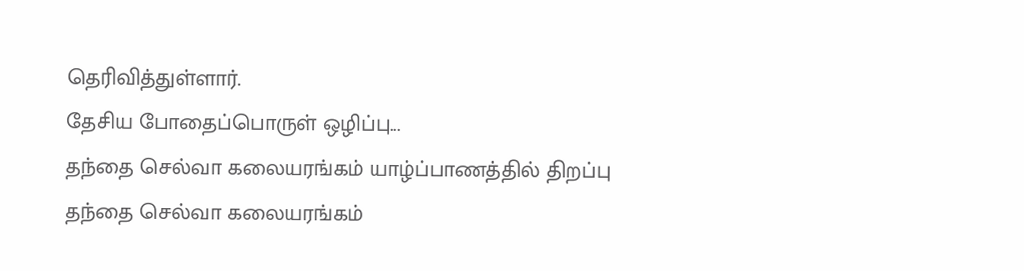தெரிவித்துள்ளார்.
தேசிய போதைப்பொருள் ஒழிப்பு...
தந்தை செல்வா கலையரங்கம் யாழ்ப்பாணத்தில் திறப்பு
தந்தை செல்வா கலையரங்கம்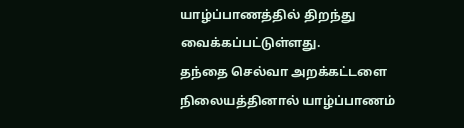யாழ்ப்பாணத்தில் திறந்து வைக்கப்பட்டுள்ளது.
தந்தை செல்வா அறக்கட்டளை நிலையத்தினால் யாழ்ப்பாணம்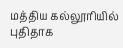மத்திய கல்லூரியில் புதிதாக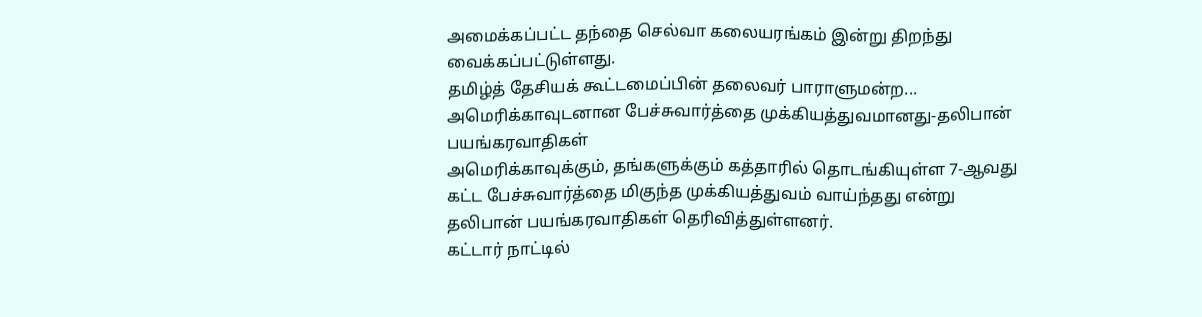அமைக்கப்பட்ட தந்தை செல்வா கலையரங்கம் இன்று திறந்து வைக்கப்பட்டுள்ளது.
தமிழ்த் தேசியக் கூட்டமைப்பின் தலைவர் பாராளுமன்ற...
அமெரிக்காவுடனான பேச்சுவார்த்தை முக்கியத்துவமானது-தலிபான் பயங்கரவாதிகள்
அமெரிக்காவுக்கும், தங்களுக்கும் கத்தாரில் தொடங்கியுள்ள 7-ஆவது கட்ட பேச்சுவார்த்தை மிகுந்த முக்கியத்துவம் வாய்ந்தது என்று தலிபான் பயங்கரவாதிகள் தெரிவித்துள்ளனர்.
கட்டார் நாட்டில்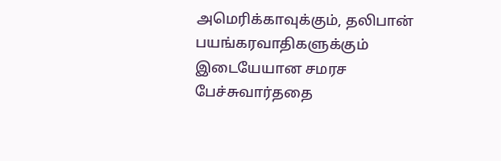அமெரிக்காவுக்கும், தலிபான் பயங்கரவாதிகளுக்கும் இடையேயான சமரச பேச்சுவார்ததை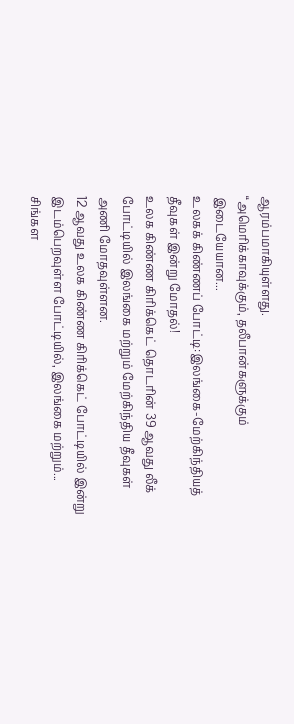ஆரம்பமாகியுள்ளது.
“அமெரிக்காவுக்கும், தலீபான்களுக்கும் இடையேயான...
உலகக் கிண்ணப் போட்டி:இலங்கை-மேற்கிந்தியத் தீவுகள் இன்று மோதல்!
உலக கிண்ண கிரிக்கெட் தொடரின் 39 ஆவது லீக் போட்டியில் இலங்கை மற்றும் மேற்கிந்திய தீவுகள் அணி மோதவுள்ளன.
12 ஆவது உலக கிண்ண கிரிக்கெட் போட்டியில் இன்று இடம்பெறவுள்ள போட்டியில், இலங்கை மற்றும்...
சிங்கள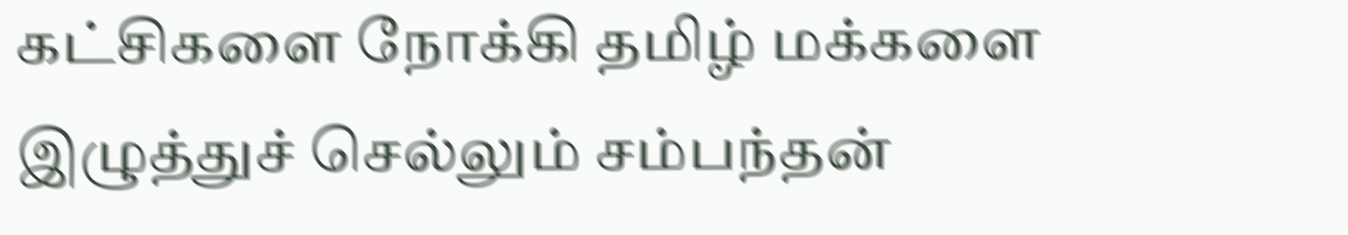கட்சிகளை நோக்கி தமிழ் மக்களை இழுத்துச் செல்லும் சம்பந்தன்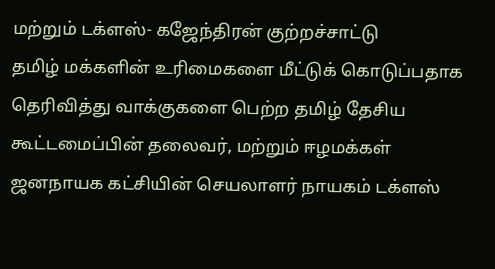மற்றும் டக்ளஸ்- கஜேந்திரன் குற்றச்சாட்டு
தமிழ் மக்களின் உரிமைகளை மீட்டுக் கொடுப்பதாக தெரிவித்து வாக்குகளை பெற்ற தமிழ் தேசிய கூட்டமைப்பின் தலைவர், மற்றும் ஈழமக்கள் ஜனநாயக கட்சியின் செயலாளர் நாயகம் டக்ளஸ்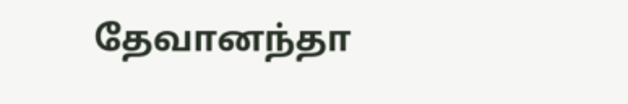தேவானந்தா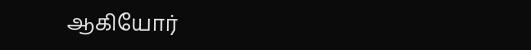ஆகியோர்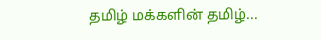தமிழ் மக்களின் தமிழ்...